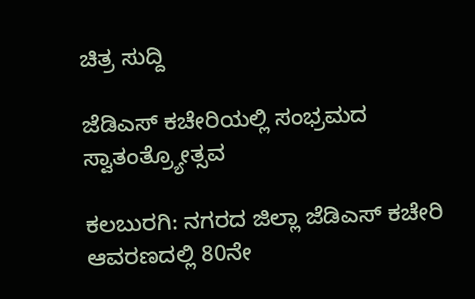ಚಿತ್ರ ಸುದ್ದಿ

ಜೆಡಿಎಸ್ ಕಚೇರಿಯಲ್ಲಿ ಸಂಭ್ರಮದ ಸ್ವಾತಂತ್ರ್ಯೋತ್ಸವ

ಕಲಬುರಗಿ: ನಗರದ ಜಿಲ್ಲಾ ಜೆಡಿಎಸ್ ಕಚೇರಿ ಆವರಣದಲ್ಲಿ 80ನೇ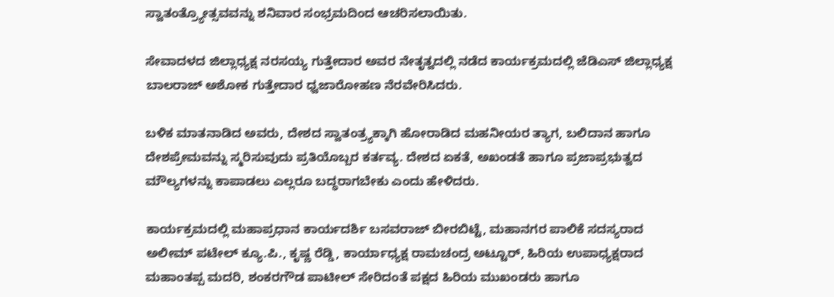ಸ್ವಾತಂತ್ರ್ಯೋತ್ಸವವನ್ನು ಶನಿವಾರ ಸಂಭ್ರಮದಿಂದ ಆಚರಿಸಲಾಯಿತು.

ಸೇವಾದಳದ ಜಿಲ್ಲಾಧ್ಯಕ್ಷ ನರಸಯ್ಯ ಗುತ್ತೇದಾರ ಅವರ ನೇತೃತ್ವದಲ್ಲಿ ನಡೆದ ಕಾರ್ಯಕ್ರಮದಲ್ಲಿ ಜೆಡಿಎಸ್ ಜಿಲ್ಲಾಧ್ಯಕ್ಷ ಬಾಲರಾಜ್ ಅಶೋಕ ಗುತ್ತೇದಾರ ಧ್ವಜಾರೋಹಣ ನೆರವೇರಿಸಿದರು.

ಬಳಿಕ ಮಾತನಾಡಿದ ಅವರು, ದೇಶದ ಸ್ವಾತಂತ್ರ್ಯಕ್ಕಾಗಿ ಹೋರಾಡಿದ ಮಹನೀಯರ ತ್ಯಾಗ, ಬಲಿದಾನ ಹಾಗೂ ದೇಶಪ್ರೇಮವನ್ನು ಸ್ಮರಿಸುವುದು ಪ್ರತಿಯೊಬ್ಬರ ಕರ್ತವ್ಯ. ದೇಶದ ಏಕತೆ, ಅಖಂಡತೆ ಹಾಗೂ ಪ್ರಜಾಪ್ರಭುತ್ವದ ಮೌಲ್ಯಗಳನ್ನು ಕಾಪಾಡಲು ಎಲ್ಲರೂ ಬದ್ಧರಾಗಬೇಕು ಎಂದು ಹೇಳಿದರು.

ಕಾರ್ಯಕ್ರಮದಲ್ಲಿ ಮಹಾಪ್ರಧಾನ ಕಾರ್ಯದರ್ಶಿ ಬಸವರಾಜ್ ಬೀರಬಿಟ್ಟೆ, ಮಹಾನಗರ ಪಾಲಿಕೆ ಸದಸ್ಯರಾದ ಅಲೀಮ್ ಪಟೇಲ್ ಕ್ಯೂ.ಪಿ., ಕೃಷ್ಣ ರೆಡ್ಡಿ, ಕಾರ್ಯಾಧ್ಯಕ್ಷ ರಾಮಚಂದ್ರ ಅಟ್ಟೂರ್, ಹಿರಿಯ ಉಪಾಧ್ಯಕ್ಷರಾದ ಮಹಾಂತಪ್ಪ ಮದರಿ, ಶಂಕರಗೌಡ ಪಾಟೀಲ್ ಸೇರಿದಂತೆ ಪಕ್ಷದ ಹಿರಿಯ ಮುಖಂಡರು ಹಾಗೂ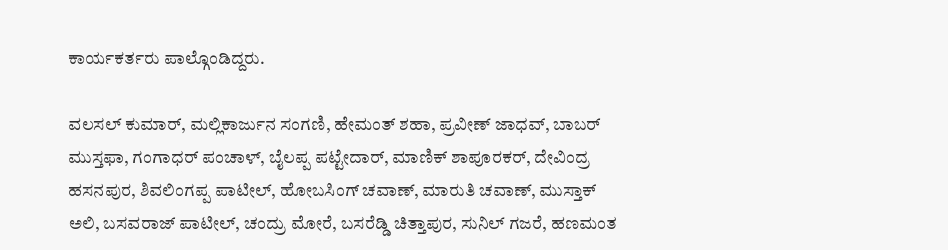ಕಾರ್ಯಕರ್ತರು ಪಾಲ್ಗೊಂಡಿದ್ದರು.

ವಲಸಲ್ ಕುಮಾರ್, ಮಲ್ಲಿಕಾರ್ಜುನ ಸಂಗಣಿ, ಹೇಮಂತ್ ಶಹಾ, ಪ್ರವೀಣ್ ಜಾಧವ್, ಬಾಬರ್ ಮುಸ್ತಫಾ, ಗಂಗಾಧರ್ ಪಂಚಾಳ್, ಬೈಲಪ್ಪ ಪಟ್ಟೇದಾರ್, ಮಾಣಿಕ್ ಶಾಪೂರಕರ್, ದೇವಿಂದ್ರ ಹಸನಪುರ, ಶಿವಲಿಂಗಪ್ಪ ಪಾಟೀಲ್, ಹೋಬಸಿಂಗ್ ಚವಾಣ್, ಮಾರುತಿ ಚವಾಣ್, ಮುಸ್ತಾಕ್ ಅಲಿ, ಬಸವರಾಜ್ ಪಾಟೀಲ್, ಚಂದ್ರು ಮೋರೆ, ಬಸರೆಡ್ಡಿ ಚಿತ್ತಾಪುರ, ಸುನಿಲ್ ಗಜರೆ, ಹಣಮಂತ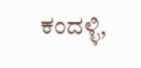ಕಂದಳ್ಳಿ,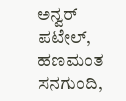ಅನ್ವರ್ ಪಟೇಲ್, ಹಣಮಂತ ಸನಗುಂದಿ,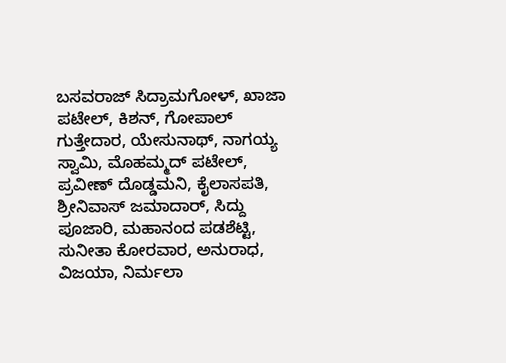ಬಸವರಾಜ್ ಸಿದ್ರಾಮಗೋಳ್, ಖಾಜಾ ಪಟೇಲ್, ಕಿಶನ್, ಗೋಪಾಲ್ ಗುತ್ತೇದಾರ, ಯೇಸುನಾಥ್, ನಾಗಯ್ಯ ಸ್ವಾಮಿ, ಮೊಹಮ್ಮದ್ ಪಟೇಲ್, ಪ್ರವೀಣ್ ದೊಡ್ಡಮನಿ, ಕೈಲಾಸಪತಿ, ಶ್ರೀನಿವಾಸ್ ಜಮಾದಾರ್, ಸಿದ್ದು ಪೂಜಾರಿ, ಮಹಾನಂದ ಪಡಶೆಟ್ಟಿ, ಸುನೀತಾ ಕೋರವಾರ, ಅನುರಾಧ, ವಿಜಯಾ, ನಿರ್ಮಲಾ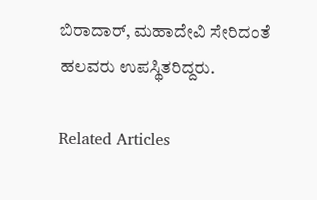ಬಿರಾದಾರ್, ಮಹಾದೇವಿ ಸೇರಿದಂತೆ ಹಲವರು ಉಪಸ್ಥಿತರಿದ್ದರು.

Related Articles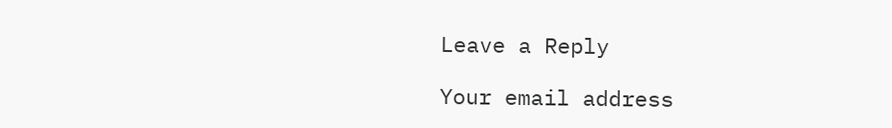Leave a Reply

Your email address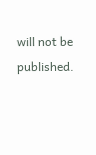will not be published.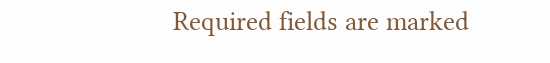Required fields are marked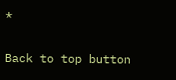*

Back to top button